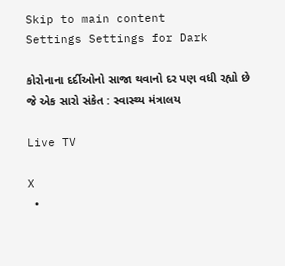Skip to main content
Settings Settings for Dark

કોરોનાના દર્દીઓનો સાજા થવાનો દર પણ વધી રહ્યો છે જે એક સારો સંકેત : સ્વાસ્થ્ય મંત્રાલય

Live TV

X
  •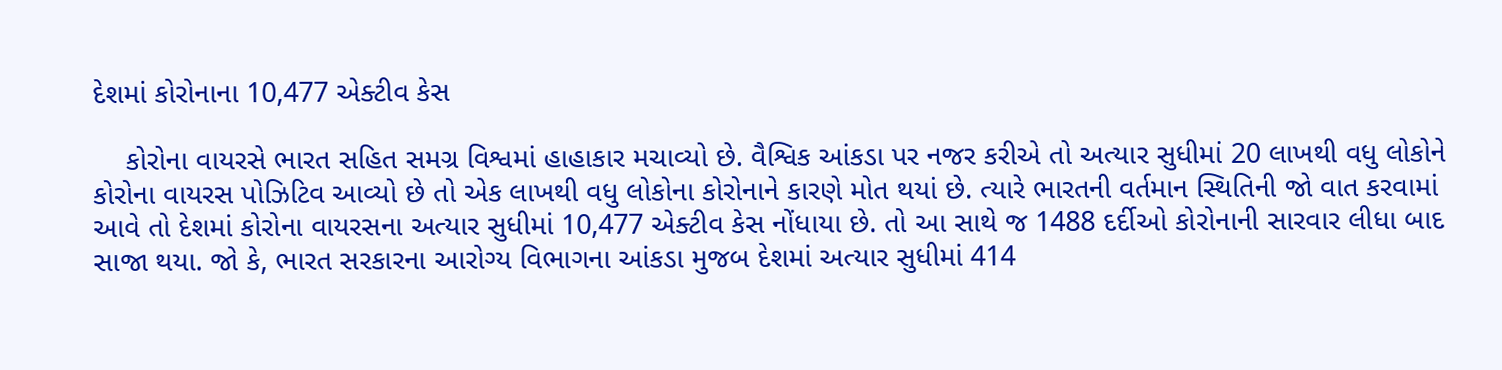દેશમાં કોરોનાના 10,477 એક્ટીવ કેસ

    કોરોના વાયરસે ભારત સહિત સમગ્ર વિશ્વમાં હાહાકાર મચાવ્યો છે. વૈશ્વિક આંકડા પર નજર કરીએ તો અત્યાર સુધીમાં 20 લાખથી વધુ લોકોને કોરોના વાયરસ પોઝિટિવ આવ્યો છે તો એક લાખથી વધુ લોકોના કોરોનાને કારણે મોત થયાં છે. ત્યારે ભારતની વર્તમાન સ્થિતિની જો વાત કરવામાં આવે તો દેશમાં કોરોના વાયરસના અત્યાર સુધીમાં 10,477 એક્ટીવ કેસ નોંધાયા છે. તો આ સાથે જ 1488 દર્દીઓ કોરોનાની સારવાર લીધા બાદ સાજા થયા. જો કે, ભારત સરકારના આરોગ્ય વિભાગના આંકડા મુજબ દેશમાં અત્યાર સુધીમાં 414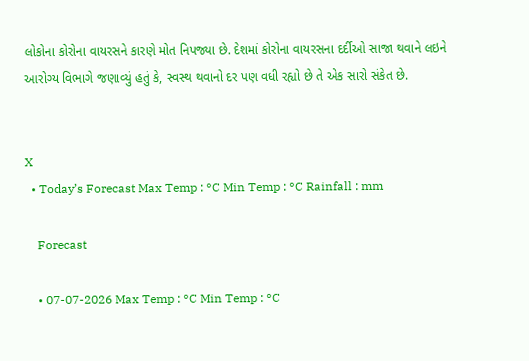લોકોના કોરોના વાયરસને કારણે મોત નિપજ્યા છે. દેશમાં કોરોના વાયરસના દર્દીઓ સાજા થવાને લઇને આરોગ્ય વિભાગે જણાવ્યું હતું કે, સ્વસ્થ થવાનો દર પણ વધી રહ્યો છે તે એક સારો સંકેત છે.


X
  • Today’s Forecast Max Temp : °C Min Temp : °C Rainfall : mm

    Forecast

    • 07-07-2026 Max Temp : °C Min Temp : °C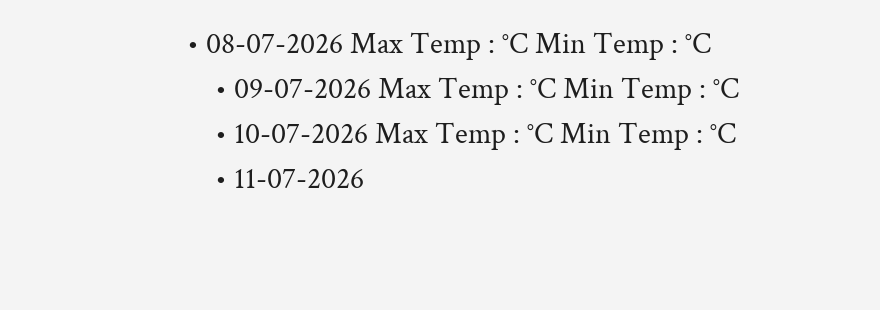• 08-07-2026 Max Temp : °C Min Temp : °C
    • 09-07-2026 Max Temp : °C Min Temp : °C
    • 10-07-2026 Max Temp : °C Min Temp : °C
    • 11-07-2026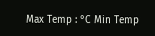Max Temp : °C Min Temp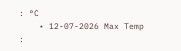: °C
    • 12-07-2026 Max Temp :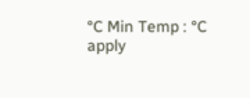°C Min Temp : °C
apply